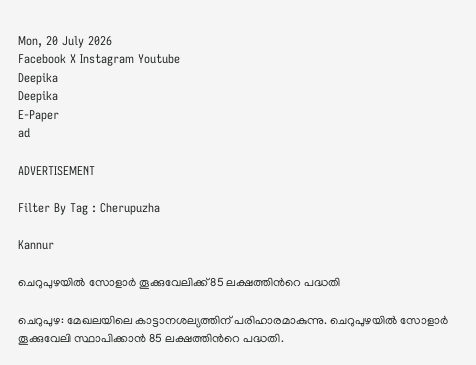Mon, 20 July 2026
Facebook X Instagram Youtube
Deepika
Deepika
E-Paper
ad

ADVERTISEMENT

Filter By Tag : Cherupuzha

Kannur

ചെറുപുഴയിൽ സോളാർ തൂക്കുവേലിക്ക് 85 ലക്ഷത്തിന്‍റെ പദ്ധതി

ചെറുപുഴ: മേഖലയിലെ കാട്ടാനശല്യത്തിന് പരിഹാരമാകുന്നു. ചെറുപുഴയിൽ സോളാർ തൂക്കുവേലി സ്ഥാപിക്കാൻ 85 ലക്ഷത്തിന്‍റെ പദ്ധതി.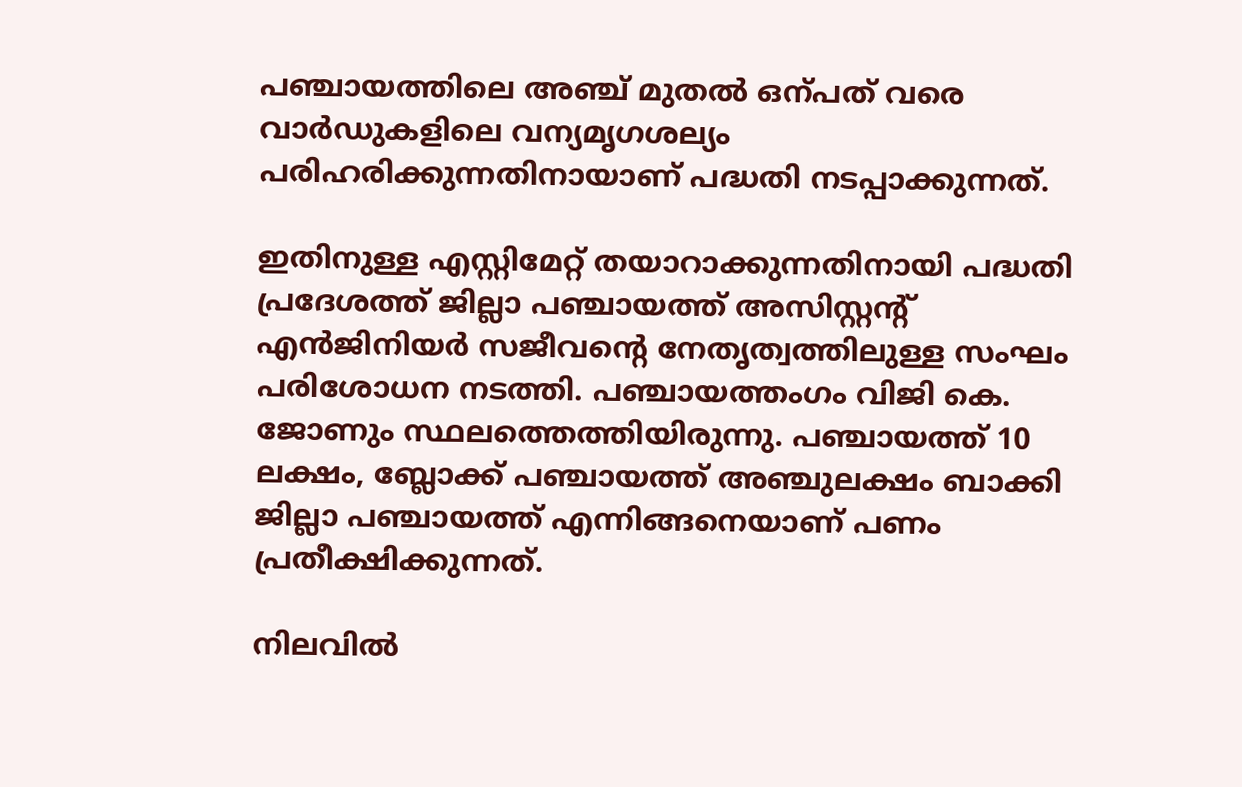പഞ്ചായത്തിലെ അഞ്ച് മുതൽ ഒന്പത് വരെ വാർഡുകളിലെ വന്യമൃഗശല്യം പരിഹരിക്കുന്നതിനായാണ് പദ്ധതി നടപ്പാക്കുന്നത്.

ഇതിനുള്ള എസ്റ്റിമേറ്റ് തയാറാക്കുന്നതിനായി പദ്ധതി പ്രദേശത്ത് ജില്ലാ പഞ്ചായത്ത് അസിസ്റ്റന്‍റ് എൻജിനിയർ സജീവന്‍റെ നേതൃത്വത്തിലുള്ള സംഘം പരിശോധന നടത്തി. പഞ്ചായത്തംഗം വിജി കെ. ജോണും സ്ഥലത്തെത്തിയിരുന്നു. പഞ്ചായത്ത് 10 ലക്ഷം, ബ്ലോക്ക് പഞ്ചായത്ത് അഞ്ചുലക്ഷം ബാക്കി ജില്ലാ പഞ്ചായത്ത് എന്നിങ്ങനെയാണ് പണം പ്രതീക്ഷിക്കുന്നത്.

നിലവിൽ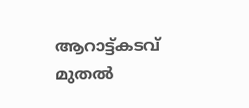ആറാട്ട്കടവ് മുതൽ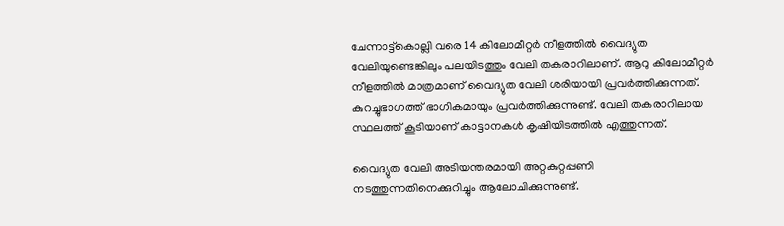ചേന്നാട്ട്കൊല്ലി വരെ 14 കിലോമീറ്റർ നീളത്തിൽ വൈദ്യുത വേലിയുണ്ടെങ്കിലും പലയിടത്തും വേലി തകരാറിലാണ്. ആറു കിലോമീറ്റർ നീളത്തിൽ മാത്രമാണ് വൈദ്യുത വേലി ശരിയായി പ്രവർത്തിക്കുന്നത്. കുറച്ചുഭാഗത്ത് ഭാഗികമായും പ്രവർത്തിക്കുന്നുണ്ട്. വേലി തകരാറിലായ സ്ഥലത്ത് കൂടിയാണ് കാട്ടാനകൾ കൃഷിയിടത്തിൽ എത്തുന്നത്.

വൈദ്യുത വേലി അടിയന്തരമായി അറ്റകുറ്റപ്പണി നടത്തുന്നതിനെക്കുറിച്ചും ആലോചിക്കുന്നുണ്ട്.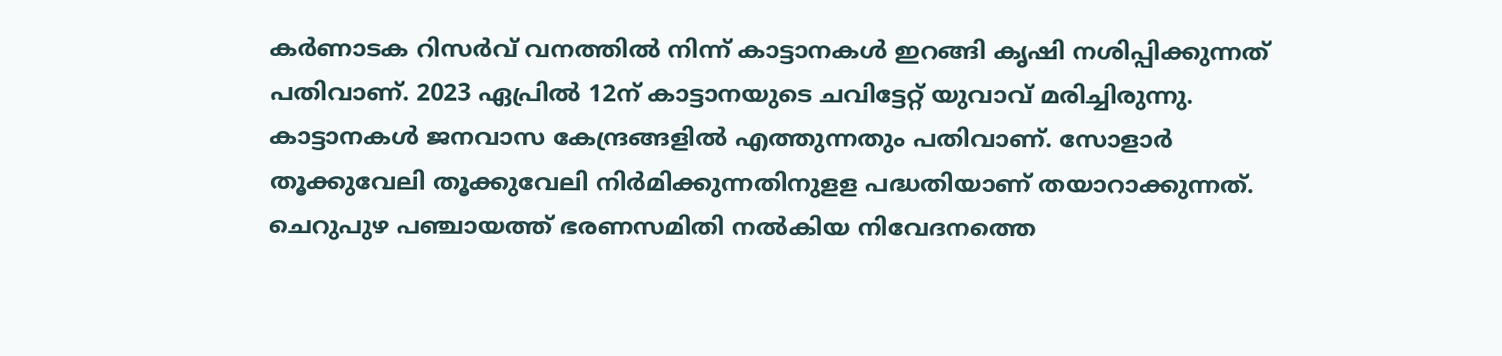കർണാടക റിസർവ് വനത്തിൽ നിന്ന് കാട്ടാനകൾ ഇറങ്ങി കൃഷി നശിപ്പിക്കുന്നത് പതിവാണ്. 2023 ഏപ്രിൽ 12ന് കാട്ടാനയുടെ ചവിട്ടേറ്റ് യുവാവ് മരിച്ചിരുന്നു. കാട്ടാനകൾ ജനവാസ കേന്ദ്രങ്ങളിൽ എത്തുന്നതും പതിവാണ്. സോളാർ തൂക്കുവേലി തൂക്കുവേലി നിർമിക്കുന്നതിനുളള പദ്ധതിയാണ് തയാറാക്കുന്നത്. ചെറുപുഴ പഞ്ചായത്ത് ഭരണസമിതി നൽകിയ നിവേദനത്തെ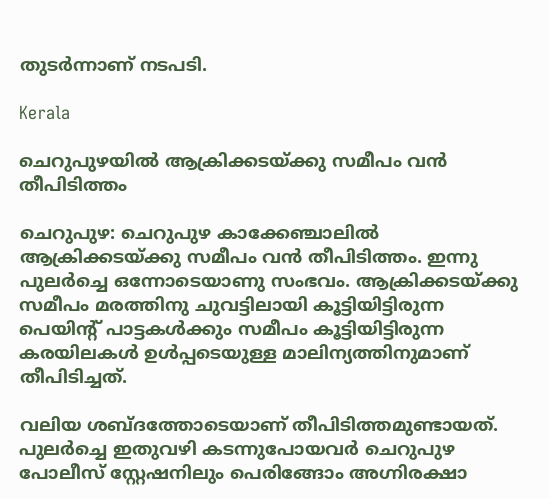തുടർന്നാണ് നടപടി.

Kerala

ചെറുപുഴയിൽ ആക്രിക്കടയ്ക്കു സമീപം വൻ തീപിടിത്തം

ചെറുപുഴ: ചെറുപുഴ കാക്കേഞ്ചാലിൽ ആക്രിക്കടയ്ക്കു സമീപം വൻ തീപിടിത്തം. ഇന്നു പുലർച്ചെ ഒന്നോ‌ടെയാണു സംഭവം. ആക്രിക്കടയ്ക്കു സമീപം മരത്തിനു ചുവട്ടിലായി കൂട്ടിയിട്ടിരുന്ന പെയിന്‍റ് പാട്ടകൾക്കും സമീപം കൂട്ടിയിട്ടിരുന്ന കരയിലകൾ ഉൾപ്പടെയുള്ള മാലിന്യത്തിനുമാണ് തീപിടിച്ചത്.

വലിയ ശബ്ദത്തോടെയാണ് തീപിടിത്തമുണ്ടായത്. പുലർച്ചെ ഇതുവഴി കടന്നുപോയവർ ചെറുപുഴ പോലീസ് സ്റ്റേഷനിലും പെരിങ്ങോം അഗ്നിരക്ഷാ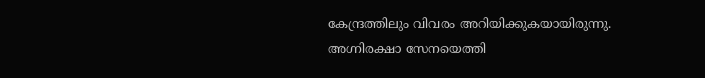കേന്ദ്രത്തിലും വിവരം അറിയിക്കുകയായിരുന്നു. അഗ്നിരക്ഷാ സേനയെത്തി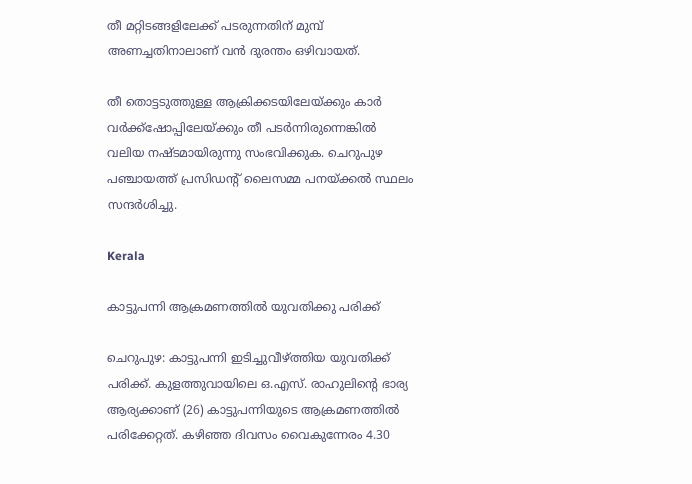തീ മറ്റിടങ്ങളിലേക്ക് പടരുന്നതിന് മുമ്പ് അണച്ചതിനാലാണ് വൻ ദുരന്തം ഒഴിവായത്.

തീ തൊട്ടടുത്തുള്ള ആക്രിക്കടയിലേയ്ക്കും കാർ വർക്ക്ഷോപ്പിലേയ്ക്കും തീ പടർന്നിരുന്നെങ്കിൽ വലിയ നഷ്ടമായിരുന്നു സംഭവിക്കുക. ചെറുപുഴ പഞ്ചായത്ത് പ്രസിഡന്‍റ് ലൈസമ്മ പനയ്ക്കൽ സ്ഥലം സന്ദർശിച്ചു.

Kerala

കാട്ടുപന്നി ആക്രമണത്തിൽ യുവതിക്കു പരിക്ക്

ചെറുപുഴ: കാട്ടുപന്നി ഇടിച്ചുവീഴ്ത്തിയ യുവതിക്ക് പരിക്ക്. കുളത്തുവായിലെ ഒ.എസ്. രാഹുലിന്‍റെ ഭാര്യ ആര്യക്കാണ് (26) കാട്ടുപന്നിയുടെ ആക്രമണത്തിൽ പരിക്കേറ്റത്. കഴിഞ്ഞ ദിവസം വൈകുന്നേരം 4.30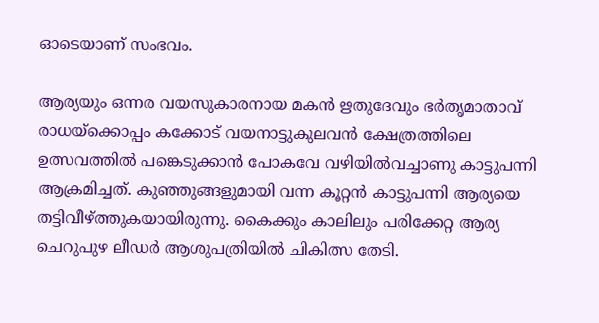ഓടെയാണ് സംഭവം.

ആര്യയും ഒന്നര വയസുകാരനായ മകൻ ഋതുദേവും ഭർതൃമാതാവ് രാധയ്ക്കൊപ്പം കക്കോട് വയനാട്ടുകുലവൻ ക്ഷേത്രത്തിലെ ഉത്സവത്തിൽ പങ്കെടുക്കാൻ പോകവേ വഴിയിൽവച്ചാണു കാട്ടുപന്നി ആക്രമിച്ചത്. കുഞ്ഞുങ്ങളുമായി വന്ന കൂറ്റൻ കാട്ടുപന്നി ആര്യയെ തട്ടിവീഴ്ത്തുകയായിരുന്നു. കൈക്കും കാലിലും പരിക്കേറ്റ ആര്യ ചെറുപുഴ ലീഡർ ആശുപത്രിയിൽ ചികിത്സ തേടി.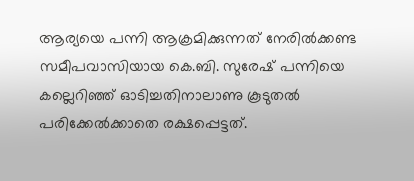ആര്യയെ പന്നി ആക്രമിക്കുന്നത് നേരിൽക്കണ്ട സമീപവാസിയായ കെ.ബി. സുരേഷ് പന്നിയെ കല്ലെറിഞ്ഞ് ഓടിച്ചതിനാലാണു കൂടുതൽ പരിക്കേൽക്കാതെ രക്ഷപ്പെട്ടത്.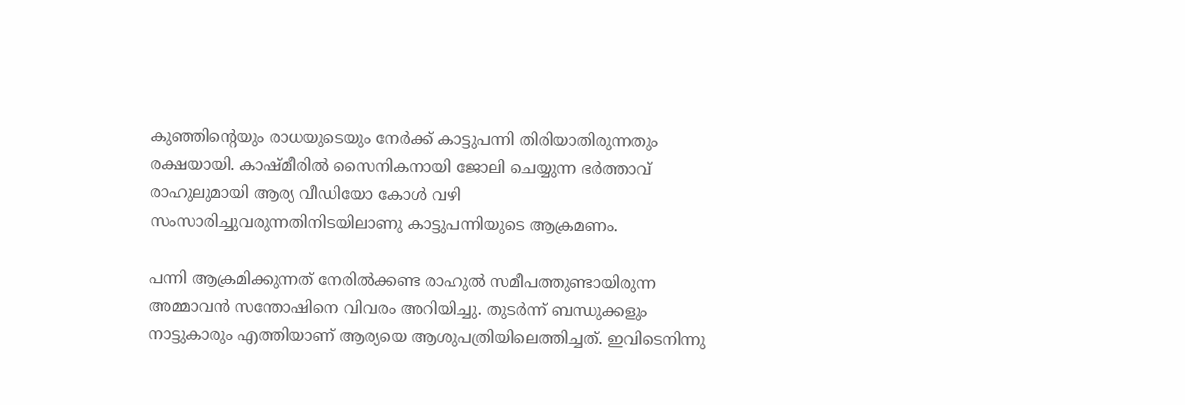കുഞ്ഞിന്‍റെയും രാധയുടെയും നേർക്ക് കാട്ടുപന്നി തിരിയാതിരുന്നതും രക്ഷയായി. കാഷ്മീരിൽ സൈനികനായി ജോലി ചെയ്യുന്ന ഭർത്താവ് രാഹുലുമായി ആര്യ വീഡിയോ കോൾ വഴി സംസാരിച്ചുവരുന്നതിനിടയിലാണു കാട്ടുപന്നിയുടെ ആക്രമണം.

പന്നി ആക്രമിക്കുന്നത് നേരിൽക്കണ്ട രാഹുൽ സമീപത്തുണ്ടായിരുന്ന അമ്മാവൻ സന്തോഷിനെ വിവരം അറിയിച്ചു. തുടർന്ന് ബന്ധുക്കളും നാട്ടുകാരും എത്തിയാണ് ആര്യയെ ആശുപത്രിയിലെത്തിച്ചത്. ഇവിടെനിന്നു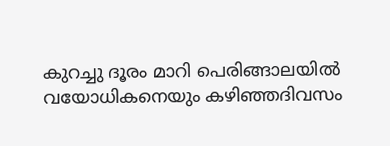കുറച്ചു ദൂരം മാറി പെരിങ്ങാലയിൽ വയോധികനെയും കഴിഞ്ഞദിവസം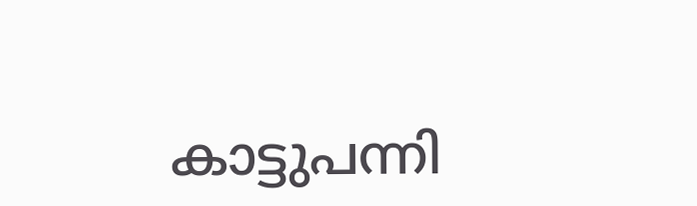കാട്ടുപന്നി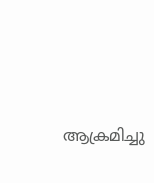ആക്രമിച്ചു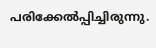പരിക്കേൽപ്പിച്ചിരുന്നു.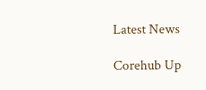Latest News

Corehub Up